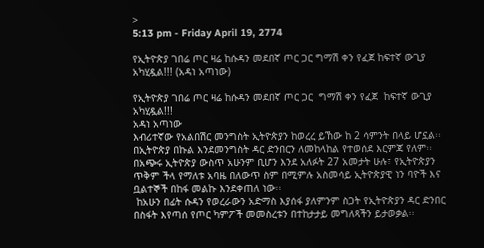>
5:13 pm - Friday April 19, 2774

የኢትዮጵያ ገበሬ ጦር ዛሬ ከሱዳን መደበኛ ጦር ጋር ግማሽ ቀን የፈጀ ከፍተኛ ውጊያ አካሂዷል!!! (አዳነ አጣነው)

የኢትዮጵያ ገበሬ ጦር ዛሬ ከሱዳን መደበኛ ጦር ጋር  ግማሽ ቀን የፈጀ  ከፍተኛ ውጊያ አካሂዷል!!!
አዳነ አጣነው
እብሪተኛው የአልበሽር መንግስት ኢትዮጵያን ከወረረ ይኸው ከ 2 ሳምንት በላይ ሆኗል፡፡ በኢትዮጵያ በኩል እንደመንግስት ዳር ድንበርን ለመከላከል የተወሰደ እርምጃ የለም፡፡በአጭሩ ኢትዮጵያ ውስጥ አሁንም ቢሆን እንደ አለፉት 27 አመታት ሁሉ፣ የኢትዮጵያን ጥቅም ችላ የማለቱ አባዜ በለውጥ ስም በሚምሉ አስመሳይ ኢትዮጵያዊ ነን ባዮች እና  ቧልተኞች በከፋ መልኩ እንደቀጠለ ነው፡፡
 ከአሁን በፊት ሱዳን የወረራውን አድማስ እያሰፋ ያለምንም ስጋት የኢትዮጵያን ዳር ድንበር በስፋት እየጣሰ የጦር ካምፖች መመስረቱን በተከታታይ መግለጻችን ይታወቃል፡፡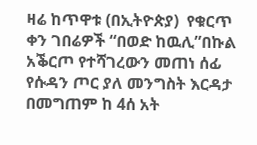ዛሬ ከጥዋቱ (በኢትዮጵያ)  የቁርጥ ቀን ገበሬዎች “በወድ ከዉሊ”በኩል አቕርጦ የተሻገረውን መጠነ ሰፊ የሱዳን ጦር ያለ መንግስት እርዳታ በመግጠም ከ 4ሰ አት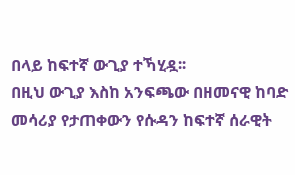በላይ ከፍተኛ ውጊያ ተኻሂዷ፡፡
በዚህ ውጊያ እስከ አንፍጫው በዘመናዊ ከባድ መሳሪያ የታጠቀውን የሱዳን ከፍተኛ ሰራዊት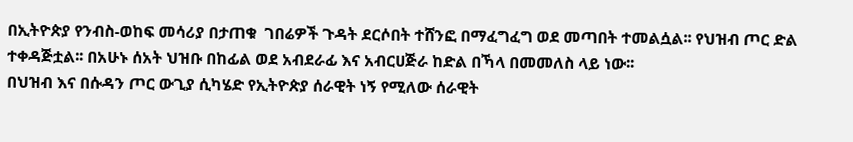በኢትዮጵያ የንብስ-ወከፍ መሳሪያ በታጠቁ  ገበሬዎች ጉዳት ደርሶበት ተሸንፎ በማፈግፈግ ወደ መጣበት ተመልሷል፡፡ የህዝብ ጦር ድል ተቀዳጅቷል፡፡ በአሁኑ ሰአት ህዝቡ በከፊል ወደ አብደራፊ እና አብርሀጅራ ከድል በኻላ በመመለስ ላይ ነው፡፡
በህዝብ እና በሱዳን ጦር ውጊያ ሲካሄድ የኢትዮጵያ ሰራዊት ነኝ የሚለው ሰራዊት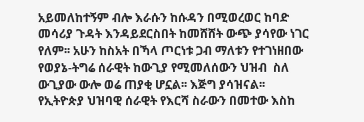አይመለከተኝም ብሎ እራሱን ከሱዳን በሚወረወር ከባድ መሳሪያ ጉዳት እንዳይደርስበት ከመሸሸት ውጭ ያሳየው ነገር የለም፡፡ አሁን ከስአት በኻላ ጦርነቱ ጋብ ማለቱን የተገነዘበው የወያኔ-ትግሬ ሰራዊት ከውጊያ የሚመለሰውን ህዝብ  ስለ ውጊያው ውሎ ወሬ ጠያቂ ሆኗል፡፡ እጅግ ያሳዝናል፡፡
የኢትዮጵያ ህዝባዊ ሰራዊት የእርሻ ስራውን በመተው እስከ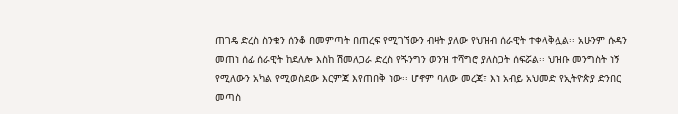ጠገዴ ድረስ ስንቁን ሰንቆ በመምጣት በጠረፍ የሚገኘውን ብዛት ያለው የህዝብ ሰራዊት ተቀላቅሏል፡፡ አሁንም ሱዳን መጠነ ሰፊ ሰራዊት ከደለሎ እስከ ሽመለጋራ ድረስ የጙንግን ወንዝ ተሻግሮ ያለስጋት ሰፍሯል፡፡ ህዝቡ መንግስት ነኝ የሚለውን አካል የሚወስደው እርምጃ እየጠበቅ ነው፡፡ ሆኖም ባለው መረጃ፣ እነ አብይ አህመድ የኢትዮጵያ ድንበር መጣስ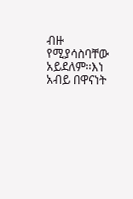ብዙ የሚያሳስባቸው አይደለም፡፡እነ አብይ በዋናነት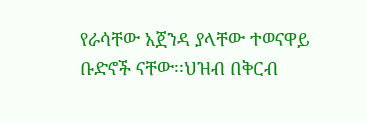የራሳቸው አጀንዳ ያላቸው ተወናዋይ ቡድኖች ናቸው፡፡ህዝብ በቅርብ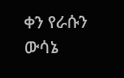ቀን የራሱን ውሳኔ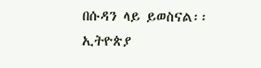በሱዳን ላይ ይወስናል፡፡
ኢትዮጵያ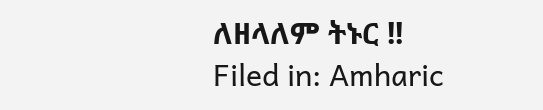ለዘላለም ትኑር !!
Filed in: Amharic